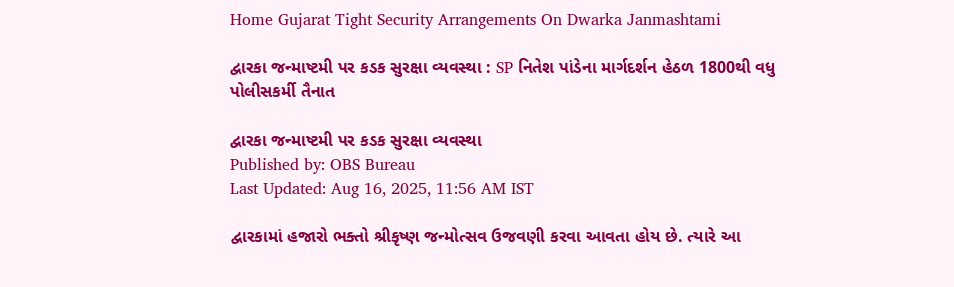Home Gujarat Tight Security Arrangements On Dwarka Janmashtami

દ્વારકા જન્માષ્ટમી પર કડક સુરક્ષા વ્યવસ્થા : SP નિતેશ પાંડેના માર્ગદર્શન હેઠળ 1800થી વધુ પોલીસકર્મી તૈનાત

દ્વારકા જન્માષ્ટમી પર કડક સુરક્ષા વ્યવસ્થા
Published by: OBS Bureau
Last Updated: Aug 16, 2025, 11:56 AM IST

દ્વારકામાં હજારો ભક્તો શ્રીકૃષ્ણ જન્મોત્સવ ઉજવણી કરવા આવતા હોય છે. ત્યારે આ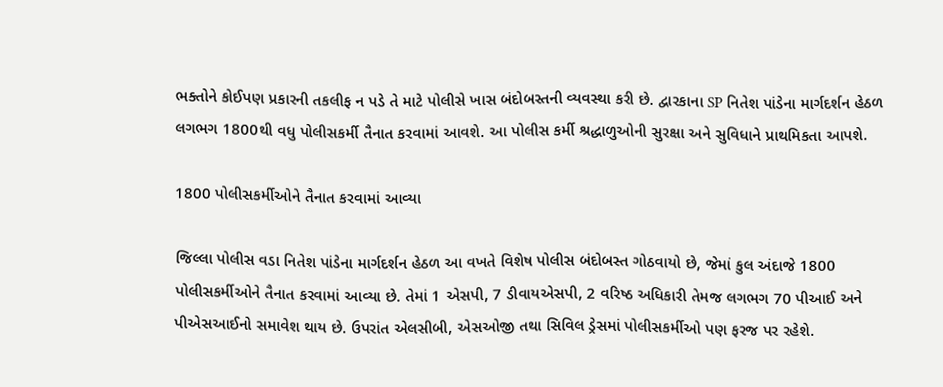ભક્તોને કોઈપણ પ્રકારની તકલીફ ન પડે તે માટે પોલીસે ખાસ બંદોબસ્તની વ્યવસ્થા કરી છે. દ્વારકાના SP નિતેશ પાંડેના માર્ગદર્શન હેઠળ લગભગ 1800થી વધુ પોલીસકર્મી તૈનાત કરવામાં આવશે. આ પોલીસ કર્મી શ્રદ્ધાળુઓની સુરક્ષા અને સુવિધાને પ્રાથમિકતા આપશે.

1800 પોલીસકર્મીઓને તૈનાત કરવામાં આવ્યા

જિલ્લા પોલીસ વડા નિતેશ પાંડેના માર્ગદર્શન હેઠળ આ વખતે વિશેષ પોલીસ બંદોબસ્ત ગોઠવાયો છે, જેમાં કુલ અંદાજે 1800 પોલીસકર્મીઓને તૈનાત કરવામાં આવ્યા છે. તેમાં 1 એસપી, 7 ડીવાયએસપી, 2 વરિષ્ઠ અધિકારી તેમજ લગભગ 70 પીઆઈ અને પીએસઆઈનો સમાવેશ થાય છે. ઉપરાંત એલસીબી, એસઓજી તથા સિવિલ ડ્રેસમાં પોલીસકર્મીઓ પણ ફરજ પર રહેશે.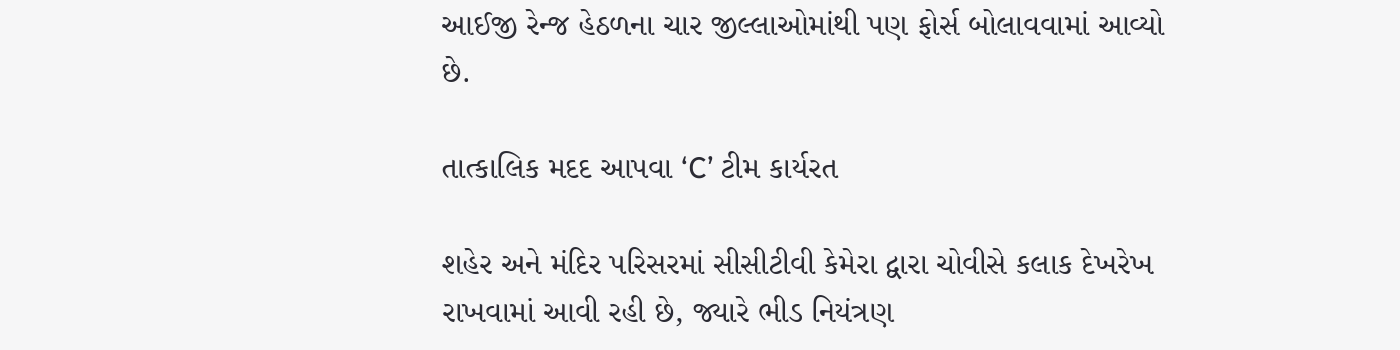આઈજી રેન્જ હેઠળના ચાર જીલ્લાઓમાંથી પણ ફોર્સ બોલાવવામાં આવ્યો છે.

તાત્કાલિક મદદ આપવા ‘C’ ટીમ કાર્યરત

શહેર અને મંદિર પરિસરમાં સીસીટીવી કેમેરા દ્વારા ચોવીસે કલાક દેખરેખ રાખવામાં આવી રહી છે, જ્યારે ભીડ નિયંત્રણ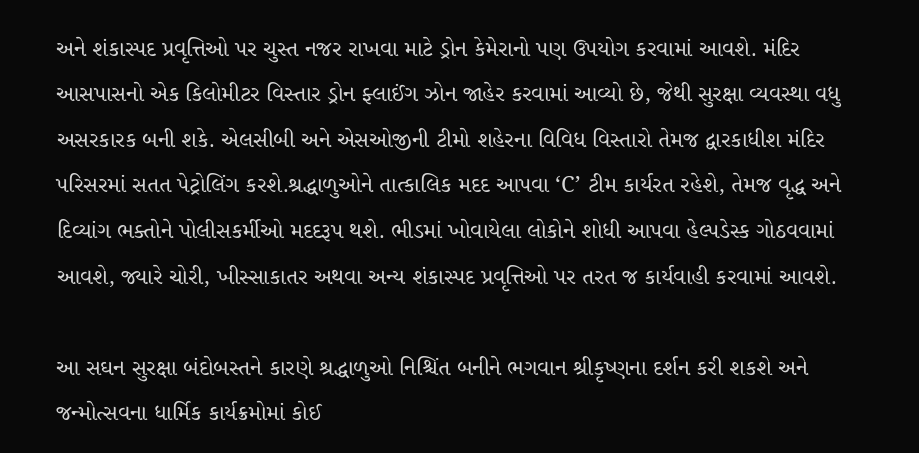અને શંકાસ્પદ પ્રવૃત્તિઓ પર ચુસ્ત નજર રાખવા માટે ડ્રોન કેમેરાનો પણ ઉપયોગ કરવામાં આવશે. મંદિર આસપાસનો એક કિલોમીટર વિસ્તાર ડ્રોન ફ્લાઈંગ ઝોન જાહેર કરવામાં આવ્યો છે, જેથી સુરક્ષા વ્યવસ્થા વધુ અસરકારક બની શકે. એલસીબી અને એસઓજીની ટીમો શહેરના વિવિધ વિસ્તારો તેમજ દ્વારકાધીશ મંદિર પરિસરમાં સતત પેટ્રોલિંગ કરશે.શ્રદ્ધાળુઓને તાત્કાલિક મદદ આપવા ‘C’ ટીમ કાર્યરત રહેશે, તેમજ વૃદ્ધ અને દિવ્યાંગ ભક્તોને પોલીસકર્મીઓ મદદરૂપ થશે. ભીડમાં ખોવાયેલા લોકોને શોધી આપવા હેલ્પડેસ્ક ગોઠવવામાં આવશે, જ્યારે ચોરી, ખીસ્સાકાતર અથવા અન્ય શંકાસ્પદ પ્રવૃત્તિઓ પર તરત જ કાર્યવાહી કરવામાં આવશે.

આ સઘન સુરક્ષા બંદોબસ્તને કારણે શ્રદ્ધાળુઓ નિશ્ચિંત બનીને ભગવાન શ્રીકૃષ્ણના દર્શન કરી શકશે અને જન્મોત્સવના ધાર્મિક કાર્યક્રમોમાં કોઈ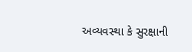અવ્યવસ્થા કે સુરક્ષાની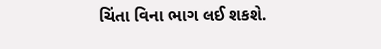ચિંતા વિના ભાગ લઈ શકશે.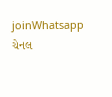joinWhatsapp ચેનલ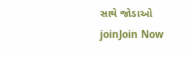સાથે જોડાઓ
joinJoin Now